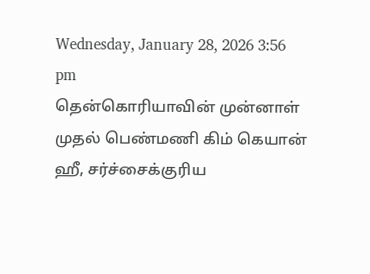Wednesday, January 28, 2026 3:56 pm
தென்கொரியாவின் முன்னாள் முதல் பெண்மணி கிம் கெயான் ஹீ, சர்ச்சைக்குரிய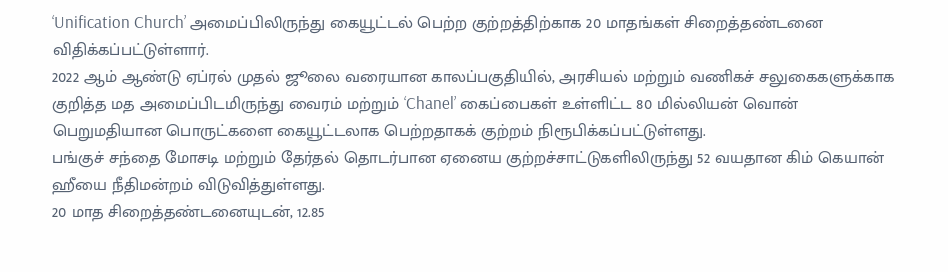‘Unification Church’ அமைப்பிலிருந்து கையூட்டல் பெற்ற குற்றத்திற்காக 20 மாதங்கள் சிறைத்தண்டனை விதிக்கப்பட்டுள்ளார்.
2022 ஆம் ஆண்டு ஏப்ரல் முதல் ஜூலை வரையான காலப்பகுதியில், அரசியல் மற்றும் வணிகச் சலுகைகளுக்காக குறித்த மத அமைப்பிடமிருந்து வைரம் மற்றும் ‘Chanel’ கைப்பைகள் உள்ளிட்ட 80 மில்லியன் வொன் பெறுமதியான பொருட்களை கையூட்டலாக பெற்றதாகக் குற்றம் நிரூபிக்கப்பட்டுள்ளது.
பங்குச் சந்தை மோசடி மற்றும் தேர்தல் தொடர்பான ஏனைய குற்றச்சாட்டுகளிலிருந்து 52 வயதான கிம் கெயான் ஹீயை நீதிமன்றம் விடுவித்துள்ளது.
20 மாத சிறைத்தண்டனையுடன், 12.85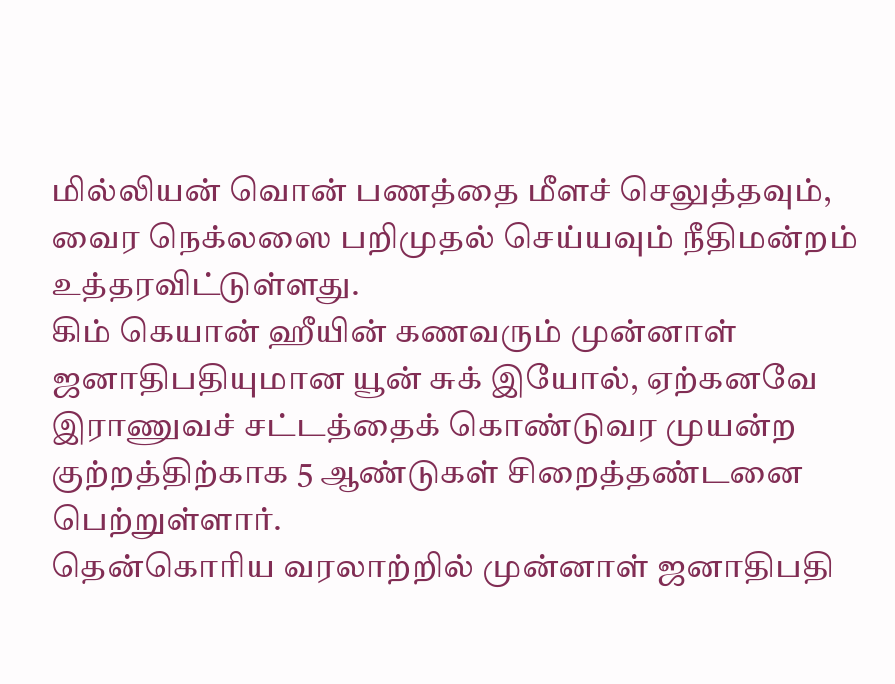மில்லியன் வொன் பணத்தை மீளச் செலுத்தவும், வைர நெக்லஸை பறிமுதல் செய்யவும் நீதிமன்றம் உத்தரவிட்டுள்ளது.
கிம் கெயான் ஹீயின் கணவரும் முன்னாள் ஜனாதிபதியுமான யூன் சுக் இயோல், ஏற்கனவே இராணுவச் சட்டத்தைக் கொண்டுவர முயன்ற குற்றத்திற்காக 5 ஆண்டுகள் சிறைத்தண்டனை பெற்றுள்ளார்.
தென்கொரிய வரலாற்றில் முன்னாள் ஜனாதிபதி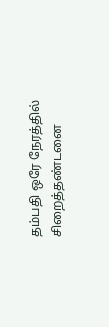தம்பதி ஒரே நேரத்தில் சிறைத்தண்டனை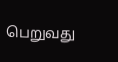பெறுவது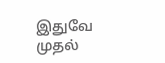இதுவே முதல்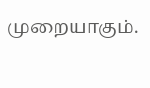முறையாகும்.